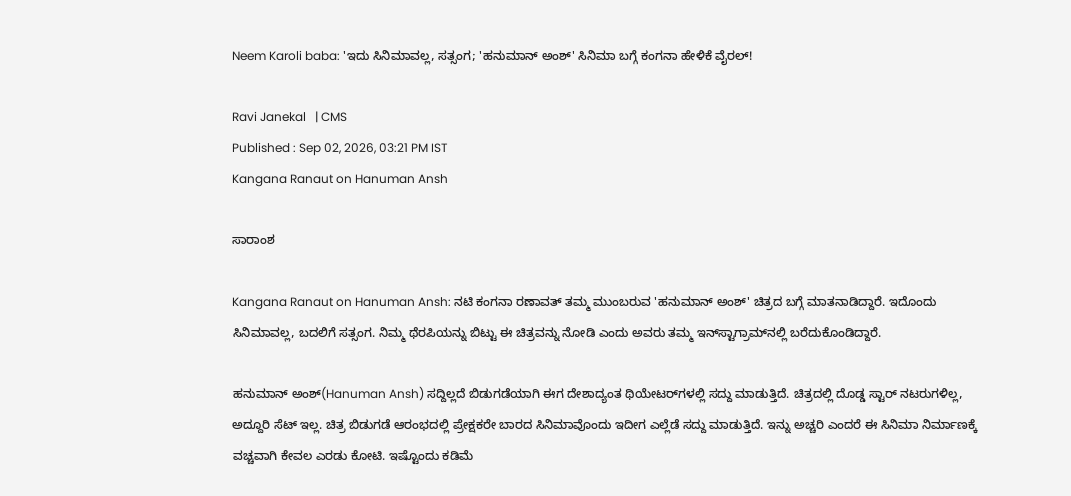Neem Karoli baba: 'ಇದು ಸಿನಿಮಾವಲ್ಲ, ಸತ್ಸಂಗ; 'ಹನುಮಾನ್ ಅಂಶ್' ಸಿನಿಮಾ ಬಗ್ಗೆ ಕಂಗನಾ ಹೇಳಿಕೆ ವೈರಲ್!

Ravi Janekal   | CMS
Published : Sep 02, 2026, 03:21 PM IST
Kangana Ranaut on Hanuman Ansh

ಸಾರಾಂಶ

Kangana Ranaut on Hanuman Ansh: ನಟಿ ಕಂಗನಾ ರಣಾವತ್ ತಮ್ಮ ಮುಂಬರುವ 'ಹನುಮಾನ್ ಅಂಶ್' ಚಿತ್ರದ ಬಗ್ಗೆ ಮಾತನಾಡಿದ್ದಾರೆ. ಇದೊಂದು ಸಿನಿಮಾವಲ್ಲ, ಬದಲಿಗೆ ಸತ್ಸಂಗ. ನಿಮ್ಮ ಥೆರಪಿಯನ್ನು ಬಿಟ್ಟು ಈ ಚಿತ್ರವನ್ನು ನೋಡಿ ಎಂದು ಅವರು ತಮ್ಮ ಇನ್‌ಸ್ಟಾಗ್ರಾಮ್‌ನಲ್ಲಿ ಬರೆದುಕೊಂಡಿದ್ದಾರೆ.

ಹನುಮಾನ್ ಅಂಶ್(Hanuman Ansh) ಸದ್ದಿಲ್ಲದೆ ಬಿಡುಗಡೆಯಾಗಿ ಈಗ ದೇಶಾದ್ಯಂತ ಥಿಯೇಟರ್‌ಗಳಲ್ಲಿ ಸದ್ದು ಮಾಡುತ್ತಿದೆ. ಚಿತ್ರದಲ್ಲಿ ದೊಡ್ಡ ಸ್ಟಾರ್‌ ನಟರುಗಳಿಲ್ಲ, ಅದ್ದೂರಿ ಸೆಟ್ ಇಲ್ಲ. ಚಿತ್ರ ಬಿಡುಗಡೆ ಆರಂಭದಲ್ಲಿ ಪ್ರೇಕ್ಷಕರೇ ಬಾರದ ಸಿನಿಮಾವೊಂದು ಇದೀಗ ಎಲ್ಲೆಡೆ ಸದ್ದು ಮಾಡುತ್ತಿದೆ. ಇನ್ನು ಅಚ್ಚರಿ ಎಂದರೆ ಈ ಸಿನಿಮಾ ನಿರ್ಮಾಣಕ್ಕೆ ವಚ್ಚವಾಗಿ ಕೇವಲ ಎರಡು ಕೋಟಿ. ಇಷ್ಟೊಂದು ಕಡಿಮೆ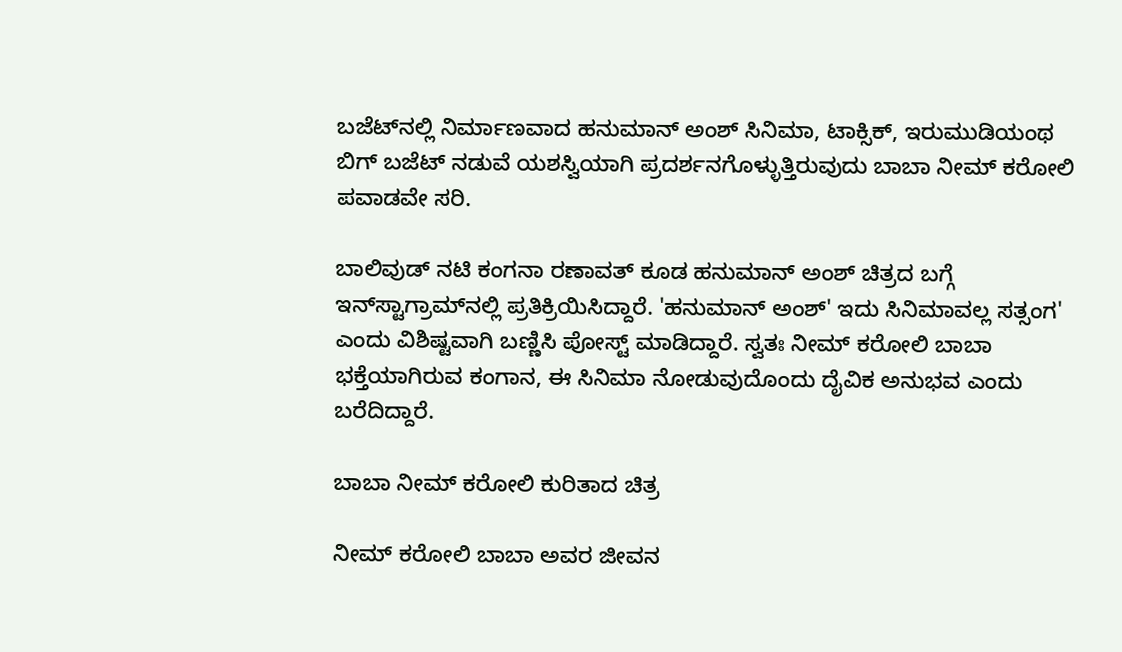ಬಜೆಟ್‌ನಲ್ಲಿ ನಿರ್ಮಾಣವಾದ ಹನುಮಾನ್ ಅಂಶ್ ಸಿನಿಮಾ, ಟಾಕ್ಸಿಕ್, ಇರುಮುಡಿಯಂಥ ಬಿಗ್ ಬಜೆಟ್ ನಡುವೆ ಯಶಸ್ವಿಯಾಗಿ ಪ್ರದರ್ಶನಗೊಳ್ಳುತ್ತಿರುವುದು ಬಾಬಾ ನೀಮ್ ಕರೋಲಿ ಪವಾಡವೇ ಸರಿ.

ಬಾಲಿವುಡ್ ನಟಿ ಕಂಗನಾ ರಣಾವತ್ ಕೂಡ ಹನುಮಾನ್ ಅಂಶ್ ಚಿತ್ರದ ಬಗ್ಗೆ ಇನ್‌ಸ್ಟಾಗ್ರಾಮ್‌ನಲ್ಲಿ ಪ್ರತಿಕ್ರಿಯಿಸಿದ್ದಾರೆ. 'ಹನುಮಾನ್ ಅಂಶ್' ಇದು ಸಿನಿಮಾವಲ್ಲ ಸತ್ಸಂಗ' ಎಂದು ವಿಶಿಷ್ಟವಾಗಿ ಬಣ್ಣಿಸಿ ಪೋಸ್ಟ್ ಮಾಡಿದ್ದಾರೆ. ಸ್ವತಃ ನೀಮ್ ಕರೋಲಿ ಬಾಬಾ ಭಕ್ತೆಯಾಗಿರುವ ಕಂಗಾನ, ಈ ಸಿನಿಮಾ ನೋಡುವುದೊಂದು ದೈವಿಕ ಅನುಭವ ಎಂದು ಬರೆದಿದ್ದಾರೆ.

ಬಾಬಾ ನೀಮ್ ಕರೋಲಿ ಕುರಿತಾದ ಚಿತ್ರ

ನೀಮ್ ಕರೋಲಿ ಬಾಬಾ ಅವರ ಜೀವನ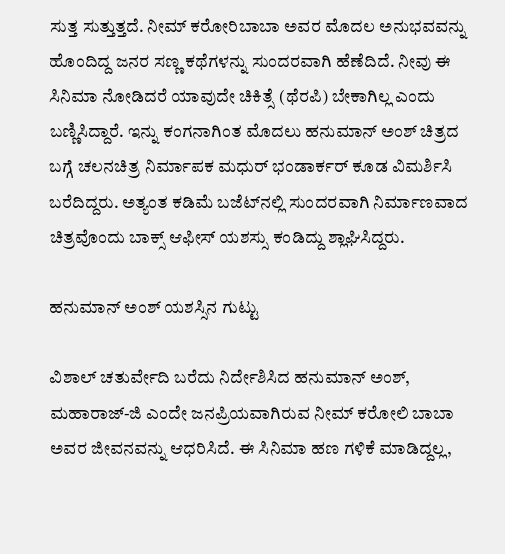ಸುತ್ತ ಸುತ್ತುತ್ತದೆ. ನೀಮ್ ಕರೋರಿಬಾಬಾ ಅವರ ಮೊದಲ ಅನುಭವವನ್ನು ಹೊಂದಿದ್ದ ಜನರ ಸಣ್ಣ ಕಥೆಗಳನ್ನು ಸುಂದರವಾಗಿ ಹೆಣೆದಿದೆ. ನೀವು ಈ ಸಿನಿಮಾ ನೋಡಿದರೆ ಯಾವುದೇ ಚಿಕಿತ್ಸೆ (ಥೆರಪಿ) ಬೇಕಾಗಿಲ್ಲ ಎಂದು ಬಣ್ಣಿಸಿದ್ದಾರೆ. ಇನ್ನು ಕಂಗನಾಗಿಂತ ಮೊದಲು ಹನುಮಾನ್ ಅಂಶ್ ಚಿತ್ರದ ಬಗ್ಗೆ ಚಲನಚಿತ್ರ ನಿರ್ಮಾಪಕ ಮಧುರ್ ಭಂಡಾರ್ಕರ್ ಕೂಡ ವಿಮರ್ಶಿಸಿ ಬರೆದಿದ್ದರು. ಅತ್ಯಂತ ಕಡಿಮೆ ಬಜೆಟ್‌ನಲ್ಲಿ ಸುಂದರವಾಗಿ ನಿರ್ಮಾಣವಾದ ಚಿತ್ರವೊಂದು ಬಾಕ್ಸ್ ಆಫೀಸ್ ಯಶಸ್ಸು ಕಂಡಿದ್ದು ಶ್ಲಾಘಿಸಿದ್ದರು.

ಹನುಮಾನ್ ಅಂಶ್ ಯಶಸ್ಸಿನ ಗುಟ್ಟು

ವಿಶಾಲ್ ಚತುರ್ವೇದಿ ಬರೆದು ನಿರ್ದೇಶಿಸಿದ ಹನುಮಾನ್ ಅಂಶ್, ಮಹಾರಾಜ್-ಜಿ ಎಂದೇ ಜನಪ್ರಿಯವಾಗಿರುವ ನೀಮ್ ಕರೋಲಿ ಬಾಬಾ ಅವರ ಜೀವನವನ್ನು ಆಧರಿಸಿದೆ. ಈ ಸಿನಿಮಾ ಹಣ ಗಳಿಕೆ ಮಾಡಿದ್ದಲ್ಲ,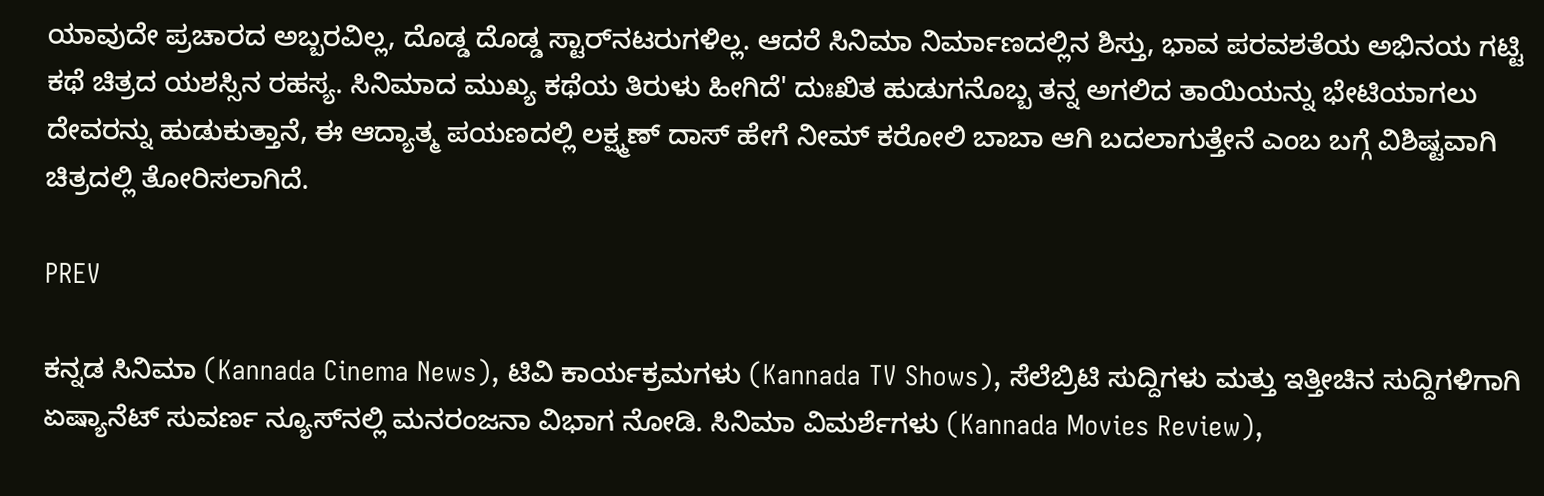ಯಾವುದೇ ಪ್ರಚಾರದ ಅಬ್ಬರವಿಲ್ಲ, ದೊಡ್ಡ ದೊಡ್ಡ ಸ್ಟಾರ್‌ನಟರುಗಳಿಲ್ಲ. ಆದರೆ ಸಿನಿಮಾ ನಿರ್ಮಾಣದಲ್ಲಿನ ಶಿಸ್ತು, ಭಾವ ಪರವಶತೆಯ ಅಭಿನಯ ಗಟ್ಟಿ ಕಥೆ ಚಿತ್ರದ ಯಶಸ್ಸಿನ ರಹಸ್ಯ. ಸಿನಿಮಾದ ಮುಖ್ಯ ಕಥೆಯ ತಿರುಳು ಹೀಗಿದೆ' ದುಃಖಿತ ಹುಡುಗನೊಬ್ಬ ತನ್ನ ಅಗಲಿದ ತಾಯಿಯನ್ನು ಭೇಟಿಯಾಗಲು ದೇವರನ್ನು ಹುಡುಕುತ್ತಾನೆ, ಈ ಆದ್ಯಾತ್ಮ ಪಯಣದಲ್ಲಿ ಲಕ್ಷ್ಮಣ್ ದಾಸ್ ಹೇಗೆ ನೀಮ್ ಕರೋಲಿ ಬಾಬಾ ಆಗಿ ಬದಲಾಗುತ್ತೇನೆ ಎಂಬ ಬಗ್ಗೆ ವಿಶಿಷ್ಟವಾಗಿ ಚಿತ್ರದಲ್ಲಿ ತೋರಿಸಲಾಗಿದೆ.

PREV

ಕನ್ನಡ ಸಿನಿಮಾ (Kannada Cinema News), ಟಿವಿ ಕಾರ್ಯಕ್ರಮಗಳು (Kannada TV Shows), ಸೆಲೆಬ್ರಿಟಿ ಸುದ್ದಿಗಳು ಮತ್ತು ಇತ್ತೀಚಿನ ಸುದ್ದಿಗಳಿಗಾಗಿ ಏಷ್ಯಾನೆಟ್ ಸುವರ್ಣ ನ್ಯೂಸ್‌ನಲ್ಲಿ ಮನರಂಜನಾ ವಿಭಾಗ ನೋಡಿ. ಸಿನಿಮಾ ವಿಮರ್ಶೆಗಳು (Kannada Movies Review),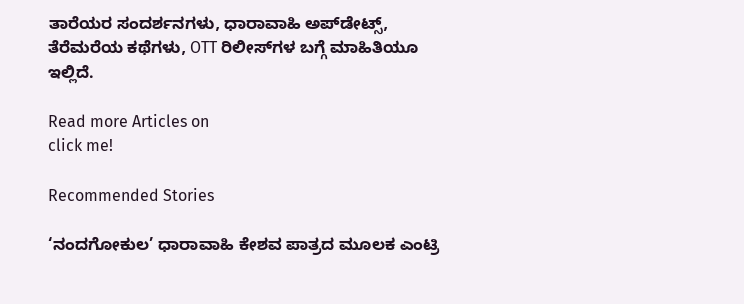ತಾರೆಯರ ಸಂದರ್ಶನಗಳು, ಧಾರಾವಾಹಿ ಅಪ್‌ಡೇಟ್ಸ್‌, ತೆರೆಮರೆಯ ಕಥೆಗಳು, OTT ರಿಲೀಸ್‌ಗಳ ಬಗ್ಗೆ ಮಾಹಿತಿಯೂ ಇಲ್ಲಿದೆ.

Read more Articles on
click me!

Recommended Stories

‘ನಂದಗೋಕುಲ’ ಧಾರಾವಾಹಿ ಕೇಶವ ಪಾತ್ರದ ಮೂಲಕ ಎಂಟ್ರಿ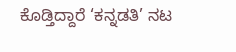ಕೊಡ್ತಿದ್ದಾರೆ ‘ಕನ್ನಡತಿ’ ನಟ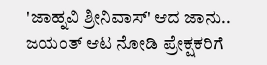'ಜಾಹ್ನವಿ ಶ್ರೀನಿವಾಸ್' ಆದ ಜಾನು.. ಜಯಂತ್ ಆಟ ನೋಡಿ ಪ್ರೇಕ್ಷಕರಿಗೆ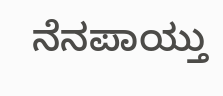ನೆನಪಾಯ್ತು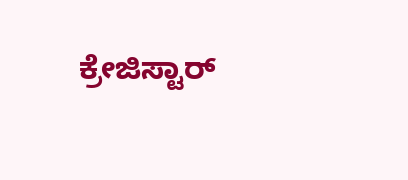ಕ್ರೇಜಿಸ್ಟಾರ್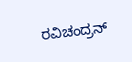ರವಿಚಂದ್ರನ್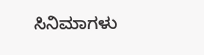ಸಿನಿಮಾಗಳು